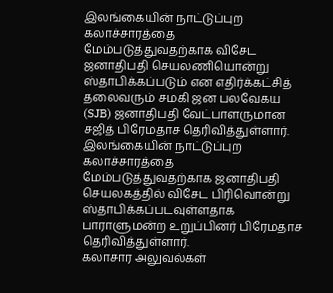இலங்கையின் நாட்டுப்புற கலாச்சாரத்தை மேம்படுத்துவதற்காக விசேட ஜனாதிபதி செயலணியொன்று ஸ்தாபிக்கப்படும் என எதிர்க்கட்சித் தலைவரும் சமகி ஜன பலவேகய (SJB) ஜனாதிபதி வேட்பாளருமான சஜித் பிரேமதாச தெரிவித்துள்ளார்.
இலங்கையின் நாட்டுப்புற கலாச்சாரத்தை மேம்படுத்துவதற்காக ஜனாதிபதி செயலகத்தில் விசேட பிரிவொன்று ஸ்தாபிக்கப்படவுள்ளதாக பாராளுமன்ற உறுப்பினர் பிரேமதாச தெரிவித்துள்ளார்.
கலாசார அலுவல்கள்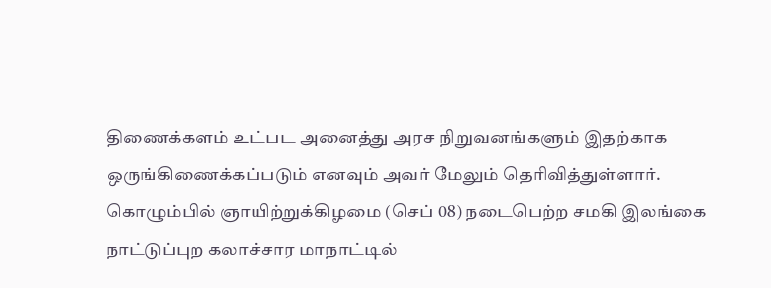திணைக்களம் உட்பட அனைத்து அரச நிறுவனங்களும் இதற்காக ஒருங்கிணைக்கப்படும் எனவும் அவர் மேலும் தெரிவித்துள்ளார்.
கொழும்பில் ஞாயிற்றுக்கிழமை (செப் 08) நடைபெற்ற சமகி இலங்கை நாட்டுப்புற கலாச்சார மாநாட்டில்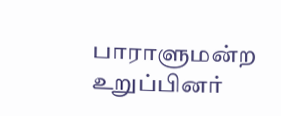பாராளுமன்ற உறுப்பினர்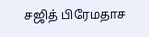சஜித் பிரேமதாச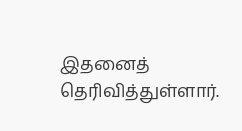இதனைத் தெரிவித்துள்ளார்.